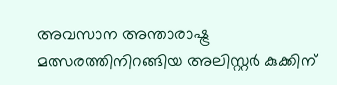അവസാന അന്താരാഷ്ട്ര മത്സരത്തിനിറങ്ങിയ അലിസ്റ്റർ കുക്കിന്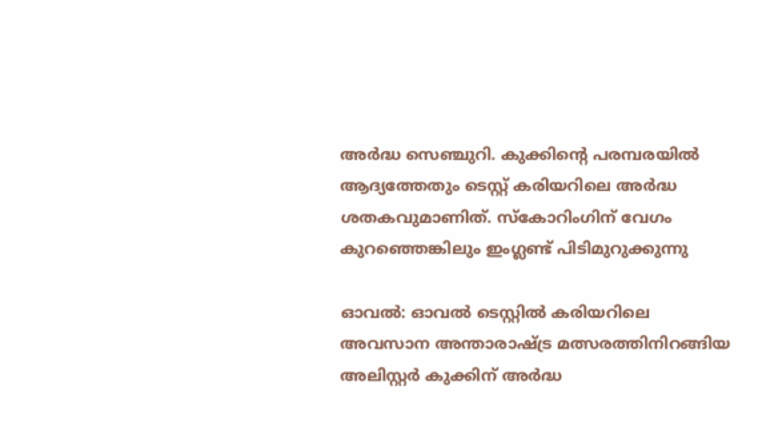അർദ്ധ സെഞ്ചുറി. കുക്കിന്‍റെ പരമ്പരയില്‍ ആദ്യത്തേതും ടെസ്റ്റ് കരിയറിലെ അർദ്ധ ശതകവുമാണിത്. സ്കോറിംഗിന് വേഗം കുറഞ്ഞെങ്കിലും ഇംഗ്ലണ്ട് പിടിമുറുക്കുന്നു

ഓവല്‍: ഓവല്‍ ടെസ്റ്റില്‍ കരിയറിലെ അവസാന അന്താരാഷ്ട്ര മത്സരത്തിനിറങ്ങിയ അലിസ്റ്റർ കുക്കിന് അർദ്ധ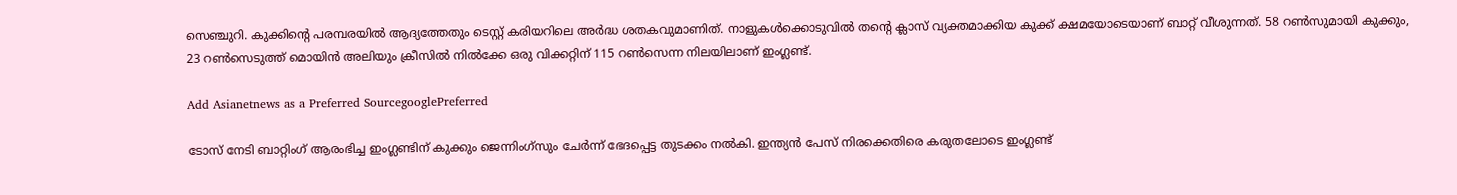സെഞ്ചുറി. കുക്കിന്‍റെ പരമ്പരയില്‍ ആദ്യത്തേതും ടെസ്റ്റ് കരിയറിലെ അർദ്ധ ശതകവുമാണിത്. നാളുകള്‍ക്കൊടുവില്‍ തന്‍റെ ക്ലാസ് വ്യക്തമാക്കിയ കുക്ക് ക്ഷമയോടെയാണ് ബാറ്റ് വീശുന്നത്. 58 റണ്‍സുമായി കുക്കും, 23 റണ്‍സെടുത്ത് മൊയിന്‍ അലിയും ക്രീസില്‍ നില്‍ക്കേ ഒരു വിക്കറ്റിന് 115 റണ്‍സെന്ന നിലയിലാണ് ഇംഗ്ലണ്ട്.

Add Asianetnews as a Preferred SourcegooglePreferred

ടോസ് നേടി ബാറ്റിംഗ് ആരംഭിച്ച ഇംഗ്ലണ്ടിന് കുക്കും ജെന്നിംഗ്സും ചേർന്ന് ഭേദപ്പെട്ട തുടക്കം നല്‍കി. ഇന്ത്യന്‍ പേസ് നിരക്കെതിരെ കരുതലോടെ ഇംഗ്ലണ്ട്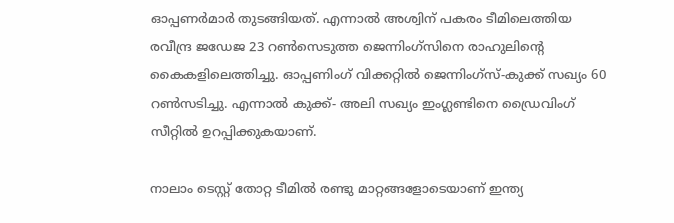ഓപ്പണര്‍മാര്‍ തുടങ്ങിയത്. എന്നാല്‍ അശ്വിന് പകരം ടീമിലെത്തിയ രവീന്ദ്ര ജഡേജ 23 റണ്‍സെടുത്ത ജെന്നിംഗ്സിനെ രാഹുലിന്‍റെ കൈകളിലെത്തിച്ചു. ഓപ്പണിംഗ് വിക്കറ്റില്‍ ജെന്നിംഗ്സ്-കുക്ക് സഖ്യം 60 റണ്‍സടിച്ചു. എന്നാല്‍ കുക്ക്- അലി സഖ്യം ഇംഗ്ലണ്ടിനെ ഡ്രൈവിംഗ് സീറ്റില്‍ ഉറപ്പിക്കുകയാണ്.

നാലാം ടെസ്റ്റ് തോറ്റ ടീമില്‍ രണ്ടു മാറ്റങ്ങളോടെയാണ് ഇന്ത്യ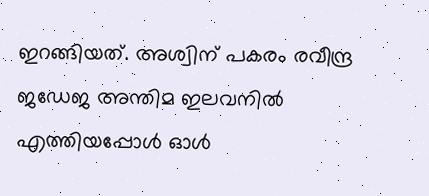ഇറങ്ങിയത്. അശ്വിന് പകരം രവീന്ദ്ര ജഡേജ അന്തിമ ഇലവനില്‍ എത്തിയപ്പോള്‍ ഓള്‍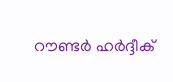റൗണ്ടര്‍ ഹര്‍ദ്ദീക്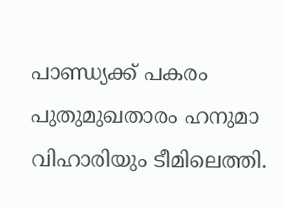പാണ്ഡ്യക്ക് പകരം പുതുമുഖതാരം ഹനുമാ വിഹാരിയും ടീമിലെത്തി.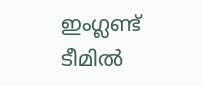ഇംഗ്ലണ്ട് ടീമില്‍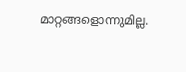മാറ്റങ്ങളൊന്നുമില്ല.